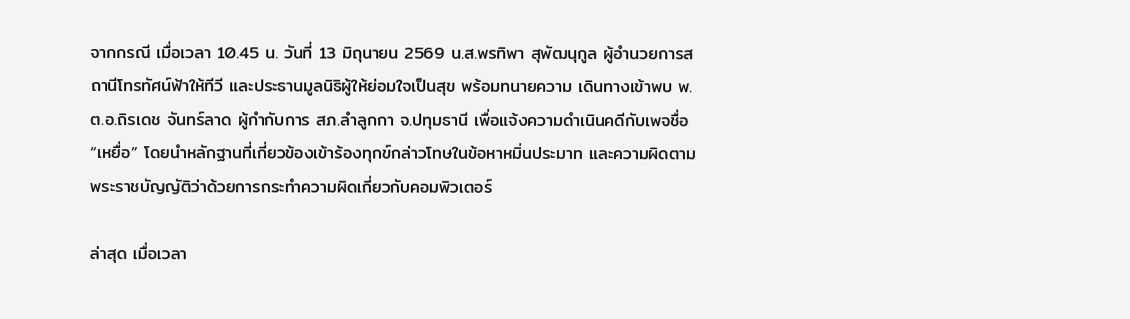จากกรณี เมื่อเวลา 10.45 น. วันที่ 13 มิถุนายน 2569 น.ส.พรทิพา สุพัฒนุกูล ผู้อำนวยการสถานีโทรทัศน์ฟ้าให้ทีวี และประธานมูลนิธิผู้ให้ย่อมใจเป็นสุข พร้อมทนายความ เดินทางเข้าพบ พ.ต.อ.ถิรเดช จันทร์ลาด ผู้กำกับการ สภ.ลำลูกกา จ.ปทุมธานี เพื่อแจ้งความดำเนินคดีกับเพจชื่อ “เหยื่อ” โดยนำหลักฐานที่เกี่ยวข้องเข้าร้องทุกข์กล่าวโทษในข้อหาหมิ่นประมาท และความผิดตามพระราชบัญญัติว่าด้วยการกระทำความผิดเกี่ยวกับคอมพิวเตอร์

ล่าสุด เมื่อเวลา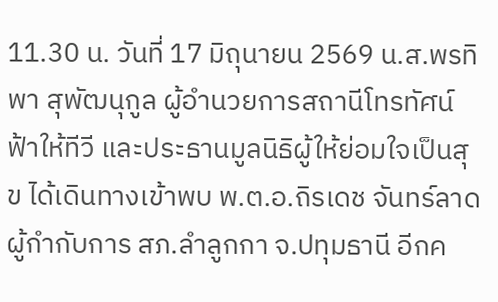11.30 น. วันที่ 17 มิถุนายน 2569 น.ส.พรทิพา สุพัฒนุกูล ผู้อำนวยการสถานีโทรทัศน์ฟ้าให้ทีวี และประธานมูลนิธิผู้ให้ย่อมใจเป็นสุข ได้เดินทางเข้าพบ พ.ต.อ.ถิรเดช จันทร์ลาด ผู้กำกับการ สภ.ลำลูกกา จ.ปทุมธานี อีกค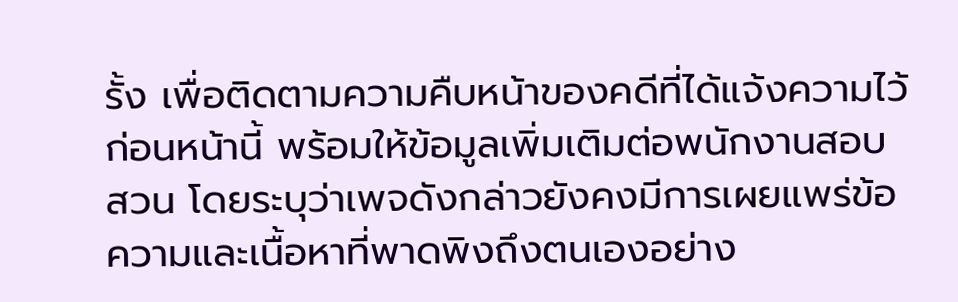รั้ง เพื่อติดตามความคืบหน้าของคดีที่ได้แจ้งความไว้ก่อนหน้านี้ พร้อมให้ข้อมูลเพิ่มเติมต่อพนักงานสอบสวน โดยระบุว่าเพจดังกล่าวยังคงมีการเผยแพร่ข้อความและเนื้อหาที่พาดพิงถึงตนเองอย่าง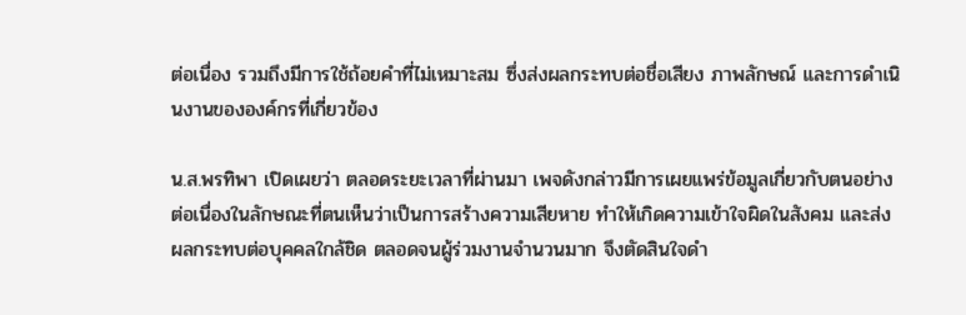ต่อเนื่อง รวมถึงมีการใช้ถ้อยคำที่ไม่เหมาะสม ซึ่งส่งผลกระทบต่อชื่อเสียง ภาพลักษณ์ และการดำเนินงานขององค์กรที่เกี่ยวข้อง

น.ส.พรทิพา เปิดเผยว่า ตลอดระยะเวลาที่ผ่านมา เพจดังกล่าวมีการเผยแพร่ข้อมูลเกี่ยวกับตนอย่างต่อเนื่องในลักษณะที่ตนเห็นว่าเป็นการสร้างความเสียหาย ทำให้เกิดความเข้าใจผิดในสังคม และส่งผลกระทบต่อบุคคลใกล้ชิด ตลอดจนผู้ร่วมงานจำนวนมาก จึงตัดสินใจดำ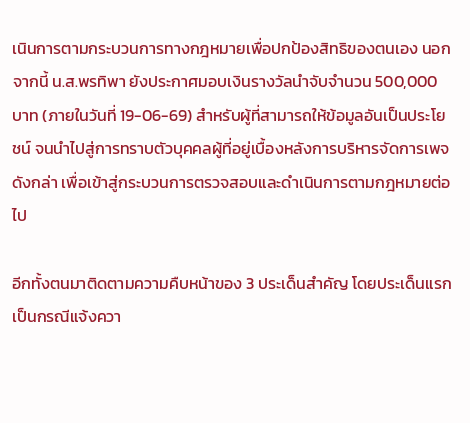เนินการตามกระบวนการทางกฎหมายเพื่อปกป้องสิทธิของตนเอง นอกจากนี้ น.ส.พรทิพา ยังประกาศมอบเงินรางวัลนำจับจำนวน 500,000 บาท (ภายในวันที่ 19-06-69) สำหรับผู้ที่สามารถให้ข้อมูลอันเป็นประโยชน์ จนนำไปสู่การทราบตัวบุคคลผู้ที่อยู่เบื้องหลังการบริหารจัดการเพจดังกล่า เพื่อเข้าสู่กระบวนการตรวจสอบและดำเนินการตามกฎหมายต่อไป

อีกทั้งตนมาติดตามความคืบหน้าของ 3 ประเด็นสำคัญ โดยประเด็นแรกเป็นกรณีแจ้งควา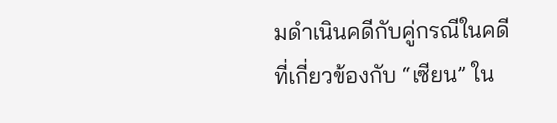มดำเนินคดีกับคู่กรณีในคดีที่เกี่ยวข้องกับ “เซียน” ใน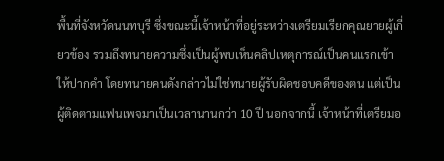พื้นที่จังหวัดนนทบุรี ซึ่งขณะนี้เจ้าหน้าที่อยู่ระหว่างเตรียมเรียกคุณยายผู้เกี่ยวข้อง รวมถึงทนายความซึ่งเป็นผู้พบเห็นคลิปเหตุการณ์เป็นคนแรกเข้าให้ปากคำ โดยทนายคนดังกล่าวไม่ใช่ทนายผู้รับผิดชอบคดีของตน แต่เป็นผู้ติดตามแฟนเพจมาเป็นเวลานานกว่า 10 ปี นอกจากนี้ เจ้าหน้าที่เตรียมอ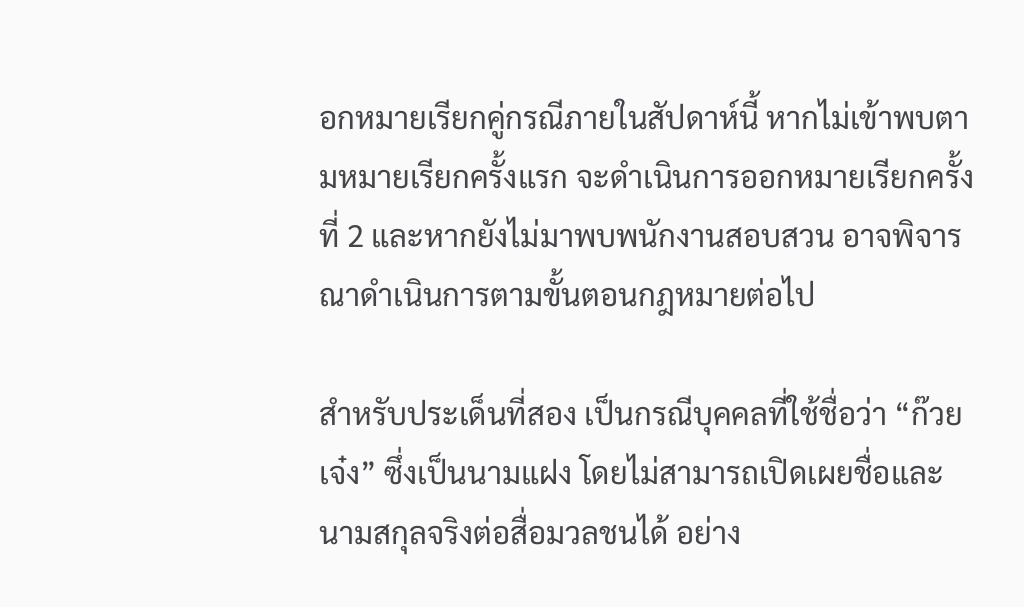อกหมายเรียกคู่กรณีภายในสัปดาห์นี้ หากไม่เข้าพบตามหมายเรียกครั้งแรก จะดำเนินการออกหมายเรียกครั้งที่ 2 และหากยังไม่มาพบพนักงานสอบสวน อาจพิจารณาดำเนินการตามขั้นตอนกฎหมายต่อไป

สำหรับประเด็นที่สอง เป็นกรณีบุคคลที่ใช้ชื่อว่า “ก๊วยเจ๋ง” ซึ่งเป็นนามแฝง โดยไม่สามารถเปิดเผยชื่อและนามสกุลจริงต่อสื่อมวลชนได้ อย่าง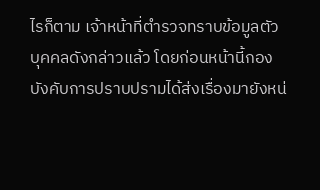ไรก็ตาม เจ้าหน้าที่ตำรวจทราบข้อมูลตัวบุคคลดังกล่าวแล้ว โดยก่อนหน้านี้กองบังคับการปราบปรามได้ส่งเรื่องมายังหน่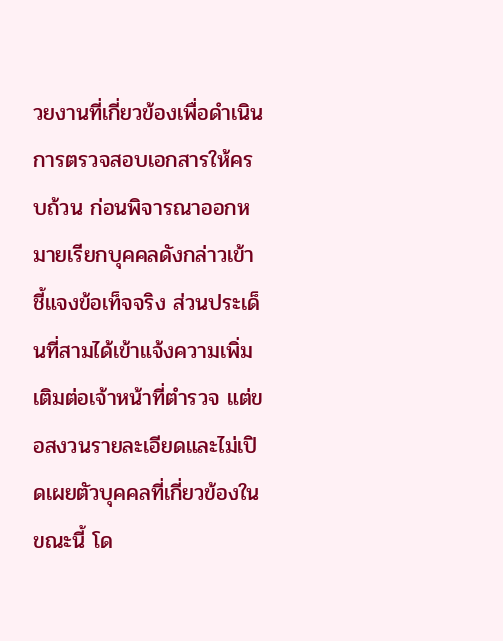วยงานที่เกี่ยวข้องเพื่อดำเนินการตรวจสอบเอกสารให้ครบถ้วน ก่อนพิจารณาออกหมายเรียกบุคคลดังกล่าวเข้าชี้แจงข้อเท็จจริง ส่วนประเด็นที่สามได้เข้าแจ้งความเพิ่มเติมต่อเจ้าหน้าที่ตำรวจ แต่ขอสงวนรายละเอียดและไม่เปิดเผยตัวบุคคลที่เกี่ยวข้องในขณะนี้ โด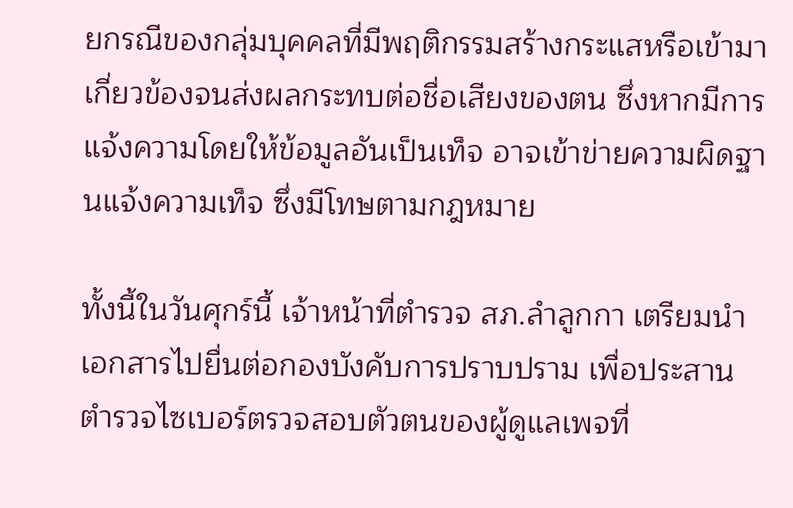ยกรณีของกลุ่มบุคคลที่มีพฤติกรรมสร้างกระแสหรือเข้ามาเกี่ยวข้องจนส่งผลกระทบต่อชื่อเสียงของตน ซึ่งหากมีการแจ้งความโดยให้ข้อมูลอันเป็นเท็จ อาจเข้าข่ายความผิดฐานแจ้งความเท็จ ซึ่งมีโทษตามกฎหมาย

ทั้งนี้ในวันศุกร์นี้ เจ้าหน้าที่ตำรวจ สภ.ลำลูกกา เตรียมนำเอกสารไปยื่นต่อกองบังคับการปราบปราม เพื่อประสานตำรวจไซเบอร์ตรวจสอบตัวตนของผู้ดูแลเพจที่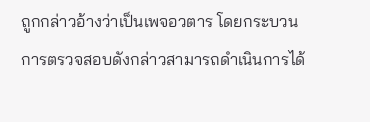ถูกกล่าวอ้างว่าเป็นเพจอวตาร โดยกระบวนการตรวจสอบดังกล่าวสามารถดำเนินการได้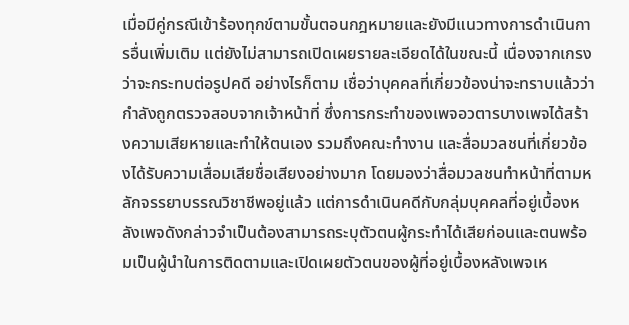เมื่อมีคู่กรณีเข้าร้องทุกข์ตามขั้นตอนกฎหมายและยังมีแนวทางการดำเนินการอื่นเพิ่มเติม แต่ยังไม่สามารถเปิดเผยรายละเอียดได้ในขณะนี้ เนื่องจากเกรงว่าจะกระทบต่อรูปคดี อย่างไรก็ตาม เชื่อว่าบุคคลที่เกี่ยวข้องน่าจะทราบแล้วว่ากำลังถูกตรวจสอบจากเจ้าหน้าที่ ซึ่งการกระทำของเพจอวตารบางเพจได้สร้างความเสียหายและทำให้ตนเอง รวมถึงคณะทำงาน และสื่อมวลชนที่เกี่ยวข้องได้รับความเสื่อมเสียชื่อเสียงอย่างมาก โดยมองว่าสื่อมวลชนทำหน้าที่ตามหลักจรรยาบรรณวิชาชีพอยู่แล้ว แต่การดำเนินคดีกับกลุ่มบุคคลที่อยู่เบื้องหลังเพจดังกล่าวจำเป็นต้องสามารถระบุตัวตนผู้กระทำได้เสียก่อนและตนพร้อมเป็นผู้นำในการติดตามและเปิดเผยตัวตนของผู้ที่อยู่เบื้องหลังเพจเห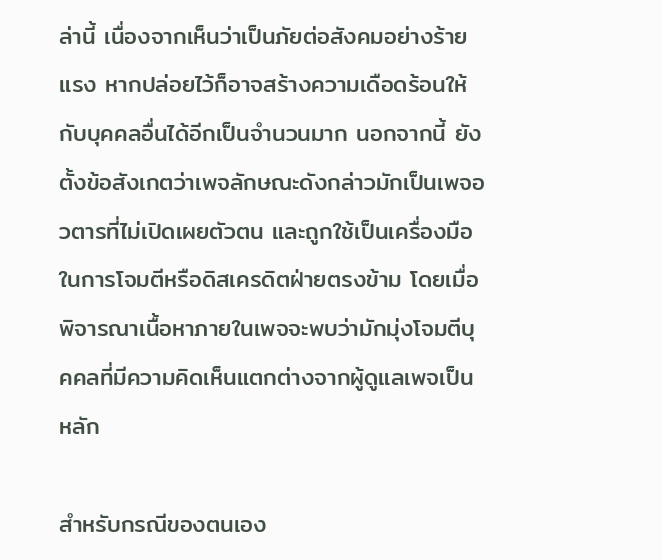ล่านี้ เนื่องจากเห็นว่าเป็นภัยต่อสังคมอย่างร้ายแรง หากปล่อยไว้ก็อาจสร้างความเดือดร้อนให้กับบุคคลอื่นได้อีกเป็นจำนวนมาก นอกจากนี้ ยังตั้งข้อสังเกตว่าเพจลักษณะดังกล่าวมักเป็นเพจอวตารที่ไม่เปิดเผยตัวตน และถูกใช้เป็นเครื่องมือในการโจมตีหรือดิสเครดิตฝ่ายตรงข้าม โดยเมื่อพิจารณาเนื้อหาภายในเพจจะพบว่ามักมุ่งโจมตีบุคคลที่มีความคิดเห็นแตกต่างจากผู้ดูแลเพจเป็นหลัก

สำหรับกรณีของตนเอง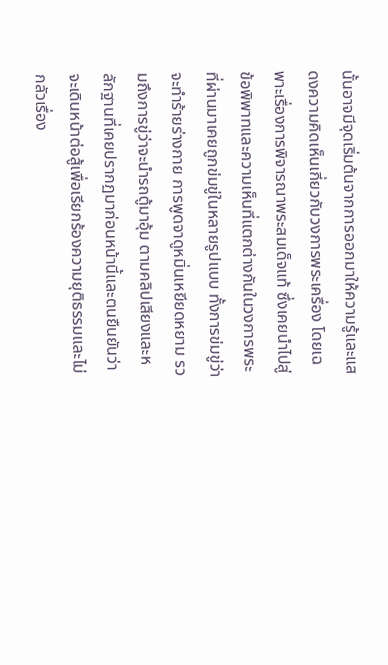นั้นอาจมีจุดเริ่มต้นจากการออกมาให้ความรู้และแสดงความคิดเห็นเกี่ยวกับวงการพระเครื่อง โดยเฉพาะเรื่องการพิจารณาพระสมเด็จแท้ ซึ่งเคยนำไปสู่ข้อพิพาทและความเห็นที่แตกต่างกันในวงการพระ ที่ผ่านมาเคยถูกข่มขู่ในหลายรูปแบบ ทั้งการข่มขู่ว่าจะทำร้ายร่างกาย การพูดจาดูหมิ่นเหยียดหยาม รวมถึงการขู่ว่าจะนำรถตู้มาอุ้ม ตามคลิปเสียงและหลักฐานที่เคยปรากฏมาก่อนหน้านี้และตนยืนยันว่าจะเดินหน้าต่อสู้เพื่อเรียกร้องความยุติธรรมและไม่กลัวเรื่อง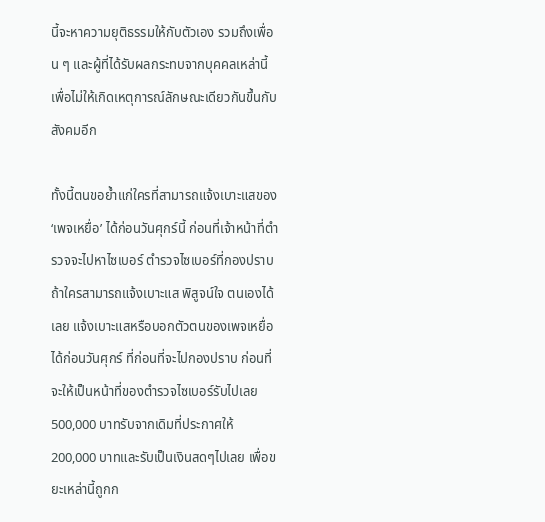นี้จะหาความยุติธรรมให้กับตัวเอง รวมถึงเพื่อน ๆ และผู้ที่ได้รับผลกระทบจากบุคคลเหล่านี้ เพื่อไม่ให้เกิดเหตุการณ์ลักษณะเดียวกันขึ้นกับสังคมอีก

ทั้งนี้ตนขอย้ำแก่ใครที่สามารถแจ้งเบาะแสของ ‘เพจเหยื่อ’ ได้ก่อนวันศุกร์นี้ ก่อนที่เจ้าหน้าที่ตำรวจจะไปหาไซเบอร์ ตำรวจไซเบอร์ที่กองปราบ ถ้าใครสามารถแจ้งเบาะแส พิสูจน์ใจ ตนเองได้เลย แจ้งเบาะแสหรือบอกตัวตนของเพจเหยื่อได้ก่อนวันศุกร์ ที่ก่อนที่จะไปกองปราบ ก่อนที่จะให้เป็นหน้าที่ของตำรวจไซเบอร์รับไปเลย 500,000 บาทรับจากเดิมที่ประกาศให้ 200,000 บาทและรับเป็นเงินสดๆไปเลย เพื่อขยะเหล่านี้ถูกก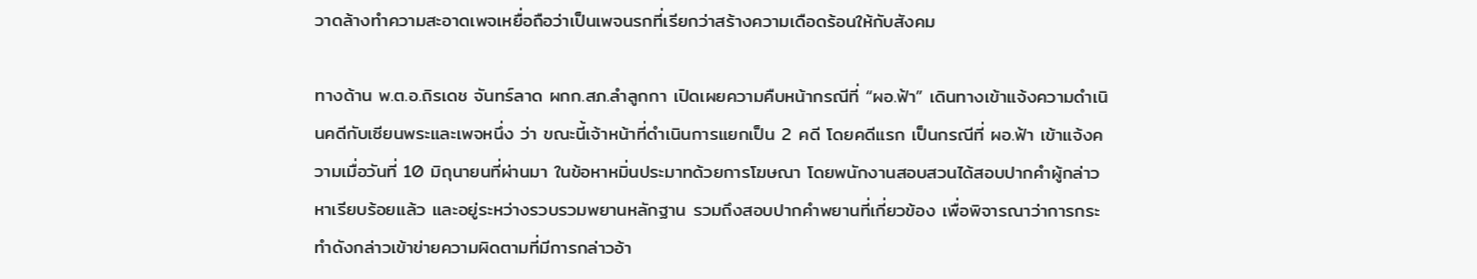วาดล้างทำความสะอาดเพจเหยื่อถือว่าเป็นเพจนรกที่เรียกว่าสร้างความเดือดร้อนให้กับสังคม

ทางด้าน พ.ต.อ.ถิรเดช จันทร์ลาด ผกก.สภ.ลำลูกกา เปิดเผยความคืบหน้ากรณีที่ “ผอ.ฟ้า” เดินทางเข้าแจ้งความดำเนินคดีกับเซียนพระและเพจหนึ่ง ว่า ขณะนี้เจ้าหน้าที่ดำเนินการแยกเป็น 2 คดี โดยคดีแรก เป็นกรณีที่ ผอ.ฟ้า เข้าแจ้งความเมื่อวันที่ 10 มิถุนายนที่ผ่านมา ในข้อหาหมิ่นประมาทด้วยการโฆษณา โดยพนักงานสอบสวนได้สอบปากคำผู้กล่าวหาเรียบร้อยแล้ว และอยู่ระหว่างรวบรวมพยานหลักฐาน รวมถึงสอบปากคำพยานที่เกี่ยวข้อง เพื่อพิจารณาว่าการกระทำดังกล่าวเข้าข่ายความผิดตามที่มีการกล่าวอ้า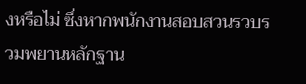งหรือไม่ ซึ่งหากพนักงานสอบสวนรวบรวมพยานหลักฐาน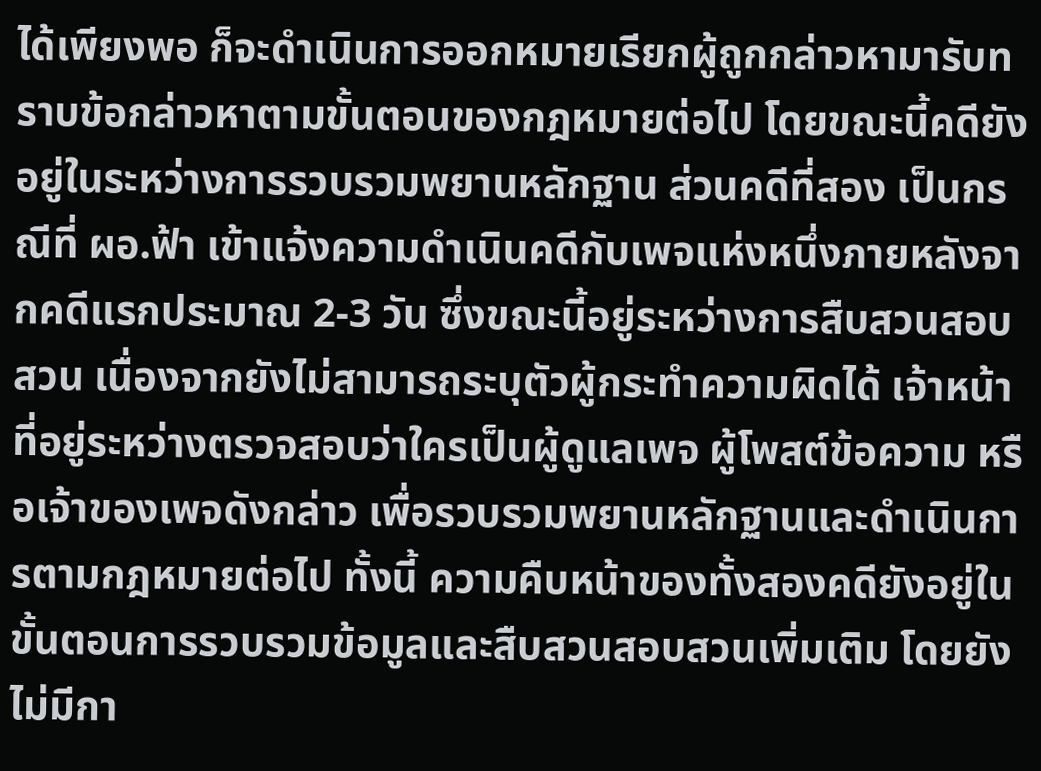ได้เพียงพอ ก็จะดำเนินการออกหมายเรียกผู้ถูกกล่าวหามารับทราบข้อกล่าวหาตามขั้นตอนของกฎหมายต่อไป โดยขณะนี้คดียังอยู่ในระหว่างการรวบรวมพยานหลักฐาน ส่วนคดีที่สอง เป็นกรณีที่ ผอ.ฟ้า เข้าแจ้งความดำเนินคดีกับเพจแห่งหนึ่งภายหลังจากคดีแรกประมาณ 2-3 วัน ซึ่งขณะนี้อยู่ระหว่างการสืบสวนสอบสวน เนื่องจากยังไม่สามารถระบุตัวผู้กระทำความผิดได้ เจ้าหน้าที่อยู่ระหว่างตรวจสอบว่าใครเป็นผู้ดูแลเพจ ผู้โพสต์ข้อความ หรือเจ้าของเพจดังกล่าว เพื่อรวบรวมพยานหลักฐานและดำเนินการตามกฎหมายต่อไป ทั้งนี้ ความคืบหน้าของทั้งสองคดียังอยู่ในขั้นตอนการรวบรวมข้อมูลและสืบสวนสอบสวนเพิ่มเติม โดยยังไม่มีกา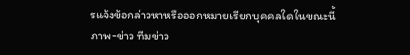รแจ้งข้อกล่าวหาหรือออกหมายเรียกบุคคลใดในขณะนี้
ภาพ-ข่าว ทีมข่าว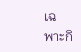เฉพาะกิ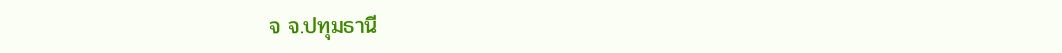จ จ.ปทุมธานี